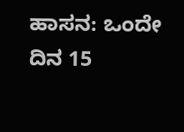ಹಾಸನ: ಒಂದೇ ದಿನ 15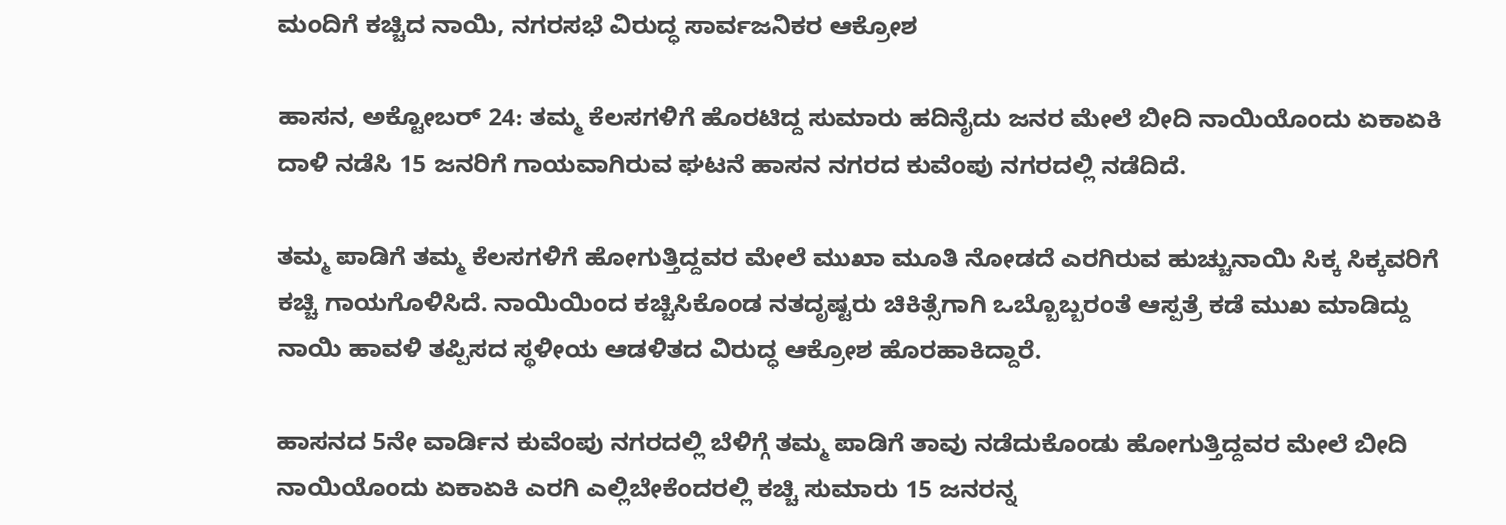ಮಂದಿಗೆ ಕಚ್ಚಿದ ನಾಯಿ, ನಗರಸಭೆ ವಿರುದ್ಧ ಸಾರ್ವಜನಿಕರ ಆಕ್ರೋಶ

ಹಾಸನ, ಅಕ್ಟೋಬರ್‌ 24: ತಮ್ಮ ಕೆಲಸಗಳಿಗೆ ಹೊರಟಿದ್ದ ಸುಮಾರು ಹದಿನೈದು ಜನರ ಮೇಲೆ ಬೀದಿ ನಾಯಿಯೊಂದು ಏಕಾಏಕಿ ದಾಳಿ ನಡೆಸಿ 15 ಜನರಿಗೆ ಗಾಯವಾಗಿರುವ ಘಟನೆ ಹಾಸನ ನಗರದ ಕುವೆಂಪು ನಗರದಲ್ಲಿ ನಡೆದಿದೆ.

ತಮ್ಮ ಪಾಡಿಗೆ ತಮ್ಮ ಕೆಲಸಗಳಿಗೆ ಹೋಗುತ್ತಿದ್ದವರ ಮೇಲೆ ಮುಖಾ ಮೂತಿ ನೋಡದೆ ಎರಗಿರುವ ಹುಚ್ಚುನಾಯಿ ಸಿಕ್ಕ ಸಿಕ್ಕವರಿಗೆ ಕಚ್ಚಿ ಗಾಯಗೊಳಿಸಿದೆ. ನಾಯಿಯಿಂದ ಕಚ್ಚಿಸಿಕೊಂಡ ನತದೃಷ್ಟರು ಚಿಕಿತ್ಸೆಗಾಗಿ ಒಬ್ಬೊಬ್ಬರಂತೆ ಆಸ್ಪತ್ರೆ ಕಡೆ ಮುಖ ಮಾಡಿದ್ದು ನಾಯಿ ಹಾವಳಿ ತಪ್ಪಿಸದ ಸ್ಥಳೀಯ ಆಡಳಿತದ ವಿರುದ್ಧ ಆಕ್ರೋಶ ಹೊರಹಾಕಿದ್ದಾರೆ.

ಹಾಸನದ 5ನೇ ವಾರ್ಡಿನ ಕುವೆಂಪು ನಗರದಲ್ಲಿ ಬೆಳಿಗ್ಗೆ ತಮ್ಮ ಪಾಡಿಗೆ ತಾವು ನಡೆದುಕೊಂಡು ಹೋಗುತ್ತಿದ್ದವರ ಮೇಲೆ ಬೀದಿ ನಾಯಿಯೊಂದು ಏಕಾಏಕಿ ಎರಗಿ ಎಲ್ಲಿಬೇಕೆಂದರಲ್ಲಿ ಕಚ್ಚಿ ಸುಮಾರು 15 ಜನರನ್ನ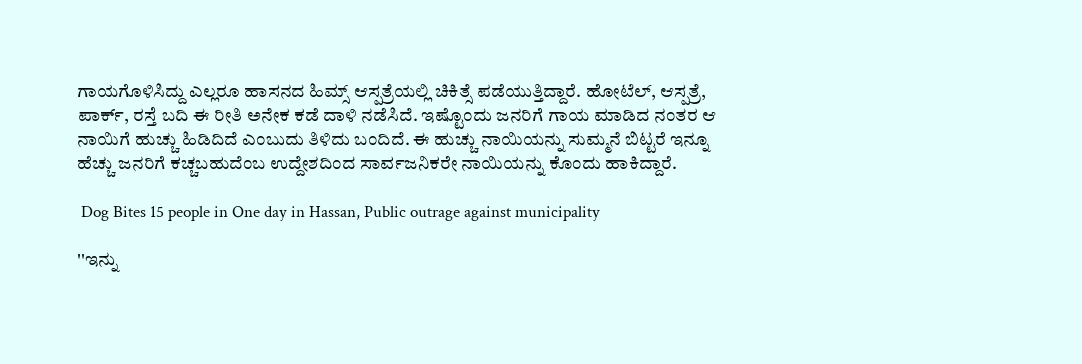ಗಾಯಗೊಳಿಸಿದ್ದು ಎಲ್ಲರೂ ಹಾಸನದ ಹಿಮ್ಸ್ ಆಸ್ಪತ್ರೆಯಲ್ಲಿ ಚಿಕಿತ್ಸೆ ಪಡೆಯುತ್ತಿದ್ದಾರೆ. ಹೋಟೆಲ್, ಆಸ್ಪತ್ರೆ, ಪಾರ್ಕ್, ರಸ್ತೆ ಬದಿ ಈ ರೀತಿ ಅನೇಕ ಕಡೆ ದಾಳಿ ನಡೆಸಿದೆ. ಇಷ್ಟೊಂದು ಜನರಿಗೆ ಗಾಯ ಮಾಡಿದ ನಂತರ ಆ ನಾಯಿಗೆ ಹುಚ್ಚು ಹಿಡಿದಿದೆ ಎಂಬುದು ತಿಳಿದು ಬಂದಿದೆ. ಈ ಹುಚ್ಚು ನಾಯಿಯನ್ನು ಸುಮ್ಮನೆ ಬಿಟ್ಟರೆ ಇನ್ನೂ ಹೆಚ್ಚು ಜನರಿಗೆ ಕಚ್ಚಬಹುದೆಂಬ ಉದ್ದೇಶದಿಂದ ಸಾರ್ವಜನಿಕರೇ ನಾಯಿಯನ್ನು ಕೊಂದು ಹಾಕಿದ್ದಾರೆ.

 Dog Bites 15 people in One day in Hassan, Public outrage against municipality

''ಇನ್ನು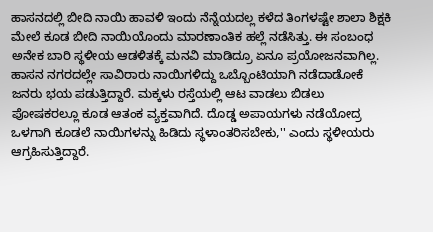ಹಾಸನದಲ್ಲಿ ಬೀದಿ ನಾಯಿ ಹಾವಳಿ ಇಂದು ನೆನ್ನೆಯದಲ್ಲ ಕಳೆದ ತಿಂಗಳಷ್ಟೇ ಶಾಲಾ ಶಿಕ್ಷಕಿ ಮೇಲೆ ಕೂಡ ಬೀದಿ ನಾಯಿಯೊಂದು ಮಾರಣಾಂತಿಕ ಹಲ್ಲೆ ನಡೆಸಿತ್ತು. ಈ ಸಂಬಂಧ ಅನೇಕ ಬಾರಿ ಸ್ಥಳೀಯ ಆಡಳಿತಕ್ಕೆ ಮನವಿ ಮಾಡಿದ್ರೂ ಏನೂ ಪ್ರಯೋಜನವಾಗಿಲ್ಲ. ಹಾಸನ ನಗರದಲ್ಲೇ ಸಾವಿರಾರು ನಾಯಿಗಳಿದ್ದು ಒಬ್ಬೊಂಟಿಯಾಗಿ ನಡೆದಾಡೋಕೆ‌ ಜನರು ಭಯ ಪಡುತ್ತಿದ್ದಾರೆ. ಮಕ್ಕಳು ರಸ್ತೆಯಲ್ಲಿ ಆಟ ವಾಡಲು ಬಿಡಲು ಪೋಷಕರಲ್ಲೂ ಕೂಡ ಆತಂಕ ವ್ಯಕ್ತವಾಗಿದೆ. ದೊಡ್ಡ ಅಪಾಯಗಳು ನಡೆಯೋದ್ರ ಒಳಗಾಗಿ ಕೂಡಲೆ ನಾಯಿಗಳನ್ನು ಹಿಡಿದು ಸ್ಥಳಾಂತರಿಸಬೇಕು,'' ಎಂದು ಸ್ಥಳೀಯರು ಆಗ್ರಹಿಸುತ್ತಿದ್ದಾರೆ.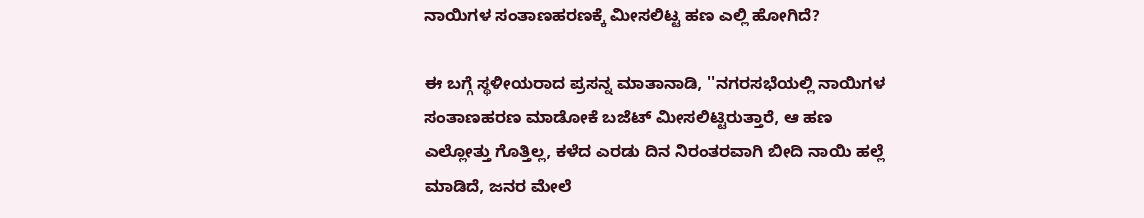ನಾಯಿಗಳ ಸಂತಾಣಹರಣಕ್ಕೆ ಮೀಸಲಿಟ್ಟ ಹಣ ಎಲ್ಲಿ ಹೋಗಿದೆ?

ಈ ಬಗ್ಗೆ ಸ್ಥಳೀಯರಾದ ಪ್ರಸನ್ನ ಮಾತಾನಾಡಿ, ''ನಗರಸಭೆಯಲ್ಲಿ ನಾಯಿಗಳ ಸಂತಾಣಹರಣ ಮಾಡೋಕೆ ಬಜೆಟ್ ಮೀಸಲಿಟ್ಟಿರುತ್ತಾರೆ, ಆ ಹಣ ಎಲ್ಲೋತ್ತು ಗೊತ್ತಿಲ್ಲ, ಕಳೆದ ಎರಡು ದಿನ ನಿರಂತರವಾಗಿ ಬೀದಿ ನಾಯಿ ಹಲ್ಲೆ ಮಾಡಿದೆ, ಜನರ ಮೇಲೆ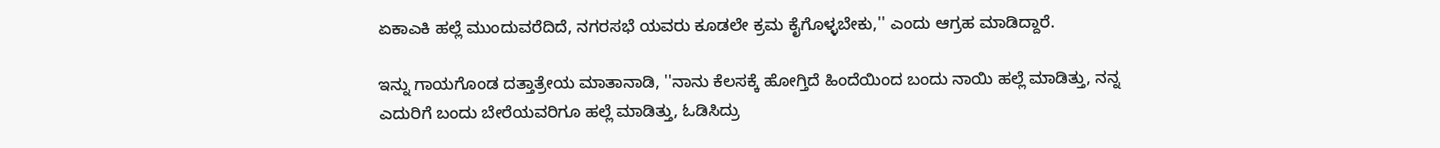ಏಕಾಎಕಿ ಹಲ್ಲೆ ಮುಂದುವರೆದಿದೆ, ನಗರಸಭೆ ಯವರು ಕೂಡಲೇ ಕ್ರಮ ಕೈಗೊಳ್ಳಬೇಕು,'' ಎಂದು ಆಗ್ರಹ ಮಾಡಿದ್ದಾರೆ.

ಇನ್ನು ಗಾಯಗೊಂಡ ದತ್ತಾತ್ರೇಯ ಮಾತಾನಾಡಿ, ''ನಾನು ಕೆಲಸಕ್ಕೆ ಹೋಗ್ತಿದೆ ಹಿಂದೆಯಿಂದ ಬಂದು ನಾಯಿ ಹಲ್ಲೆ ಮಾಡಿತ್ತು, ನನ್ನ ಎದುರಿಗೆ ಬಂದು ಬೇರೆಯವರಿಗೂ ಹಲ್ಲೆ ಮಾಡಿತ್ತು, ಓಡಿಸಿದ್ರು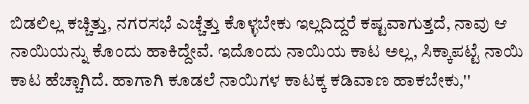ಬಿಡಲಿಲ್ಲ ಕಚ್ಚಿತ್ತು, ನಗರಸಭೆ ಎಚ್ಚೆತ್ತು ಕೊಳ್ಳಬೇಕು ಇಲ್ಲದಿದ್ದರೆ ಕಷ್ಟವಾಗುತ್ತದೆ, ನಾವು ಆ ನಾಯಿಯನ್ನು ಕೊಂದು ಹಾಕಿದ್ದೇವೆ. ಇದೊಂದು ನಾಯಿಯ ಕಾಟ ಅಲ್ಲ, ಸಿಕ್ಕಾಪಟ್ಟೆ ನಾಯಿ ಕಾಟ ಹೆಚ್ಚಾಗಿದೆ. ಹಾಗಾಗಿ ಕೂಡಲೆ ನಾಯಿಗಳ ಕಾಟಕ್ಕ ಕಡಿವಾಣ ಹಾಕಬೇಕು,''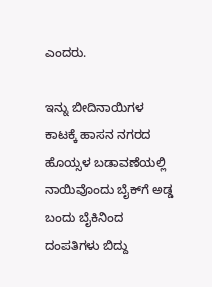ಎಂದರು.

ಇನ್ನು ಬೀದಿನಾಯಿಗಳ ಕಾಟಕ್ಕೆ ಹಾಸನ ನಗರದ ಹೊಯ್ಸಳ ಬಡಾವಣೆಯಲ್ಲಿ ನಾಯಿವೊಂದು ಬೈಕ್‌ಗೆ ಅಡ್ಡ ಬಂದು ಬೈಕಿನಿಂದ ದಂಪತಿಗಳು ಬಿದ್ದು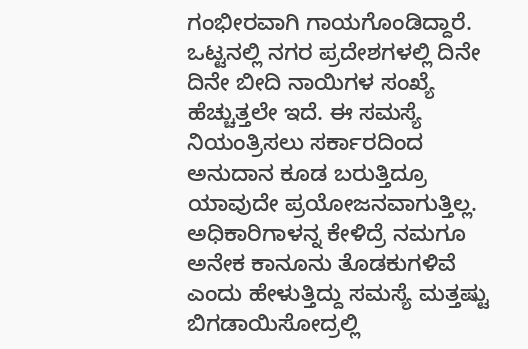ಗಂಭೀರವಾಗಿ ಗಾಯಗೊಂಡಿದ್ದಾರೆ. ಒಟ್ಟನಲ್ಲಿ ನಗರ ಪ್ರದೇಶಗಳಲ್ಲಿ ದಿನೇ ದಿನೇ ಬೀದಿ ನಾಯಿಗಳ ಸಂಖ್ಯೆ ಹೆಚ್ಚುತ್ತಲೇ ಇದೆ. ಈ ಸಮಸ್ಯೆ ನಿಯಂತ್ರಿಸಲು ಸರ್ಕಾರದಿಂದ ಅನುದಾನ ಕೂಡ ಬರುತ್ತಿದ್ರೂ ಯಾವುದೇ ಪ್ರಯೋಜನವಾಗುತ್ತಿಲ್ಲ. ಅಧಿಕಾರಿಗಾಳನ್ನ ಕೇಳಿದ್ರೆ ನಮಗೂ ಅನೇಕ ಕಾನೂನು ತೊಡಕುಗಳಿವೆ ಎಂದು ಹೇಳುತ್ತಿದ್ದು ಸಮಸ್ಯೆ ಮತ್ತಷ್ಟು ಬಿಗಡಾಯಿಸೋದ್ರಲ್ಲಿ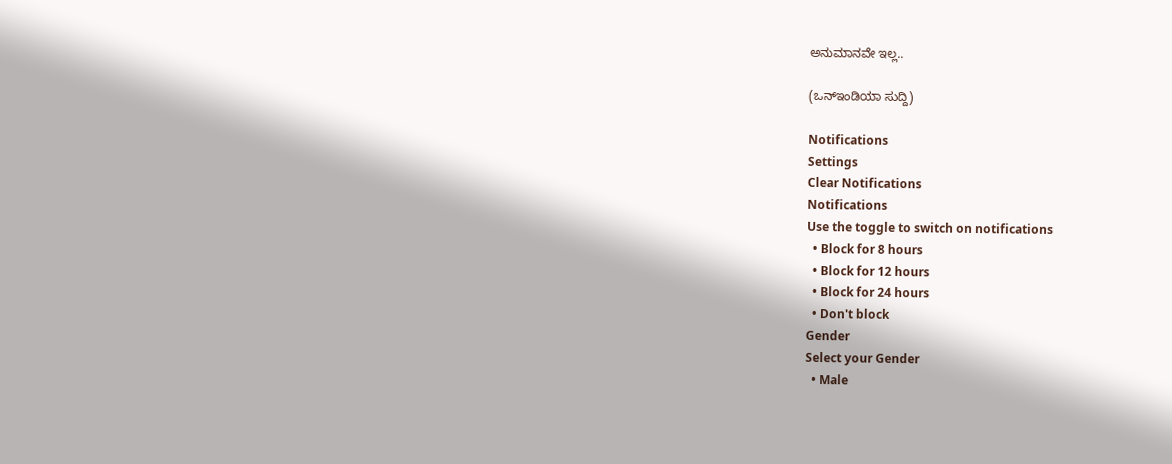ಅನುಮಾನವೇ ಇಲ್ಲ..

(ಒನ್‌ಇಂಡಿಯಾ ಸುದ್ದಿ)

Notifications
Settings
Clear Notifications
Notifications
Use the toggle to switch on notifications
  • Block for 8 hours
  • Block for 12 hours
  • Block for 24 hours
  • Don't block
Gender
Select your Gender
  • Male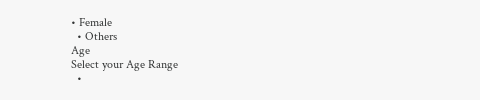• Female
  • Others
Age
Select your Age Range
  •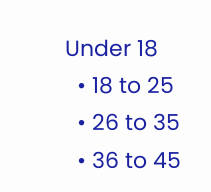Under 18
  • 18 to 25
  • 26 to 35
  • 36 to 45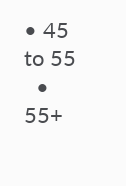• 45 to 55
  • 55+